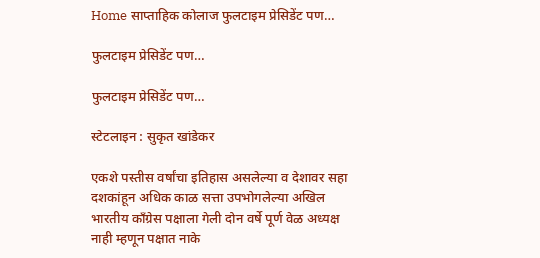Home साप्ताहिक कोलाज फुलटाइम प्रेसिडेंट पण…

फुलटाइम प्रेसिडेंट पण…

फुलटाइम प्रेसिडेंट पण…

स्टेटलाइन : सुकृत खांडेकर

एकशे पस्तीस वर्षांचा इतिहास असलेल्या व देशावर सहा दशकांहून अधिक काळ सत्ता उपभोगलेल्या अखिल भारतीय काँग्रेस पक्षाला गेली दोन वर्षे पूर्ण वेळ अध्यक्ष नाही म्हणून पक्षात नाके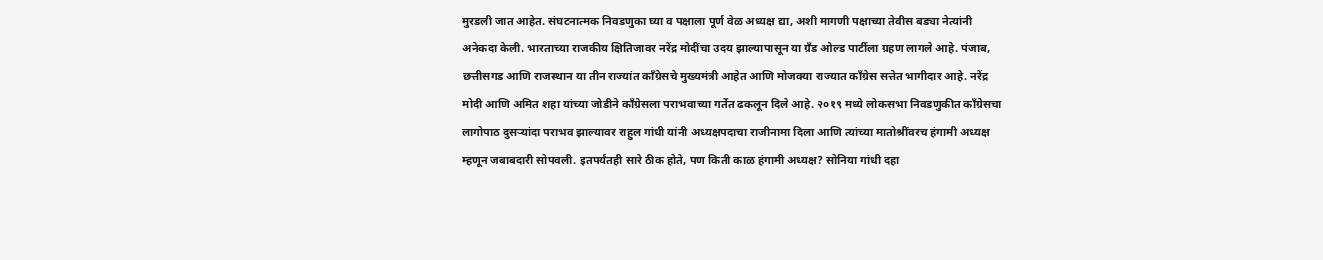मुरडली जात आहेत. संघटनात्मक निवडणुका घ्या व पक्षाला पूर्ण वेळ अध्यक्ष द्या, अशी मागणी पक्षाच्या तेवीस बड्या नेत्यांनी अनेकदा केली. भारताच्या राजकीय क्षितिजावर नरेंद्र मोदींचा उदय झाल्यापासून या ग्रँड ओल्ड पार्टीला ग्रहण लागले आहे. पंजाब, छत्तीसगड आणि राजस्थान या तीन राज्यांत काँग्रेसचे मुख्यमंत्री आहेत आणि मोजक्या राज्यात काँग्रेस सत्तेत भागीदार आहे. नरेंद्र मोदी आणि अमित शहा यांच्या जोडीने काँग्रेसला पराभवाच्या गर्तेत ढकलून दिले आहे. २०१९ मध्ये लोकसभा निवडणुकीत काँग्रेसचा लागोपाठ दुसऱ्यांदा पराभव झाल्यावर राहुल गांधी यांनी अध्यक्षपदाचा राजीनामा दिला आणि त्यांच्या मातोश्रींवरच हंगामी अध्यक्ष म्हणून जबाबदारी सोपवली. इतपर्यंतही सारे ठीक होते, पण किती काळ हंगामी अध्यक्ष? सोनिया गांधी दहा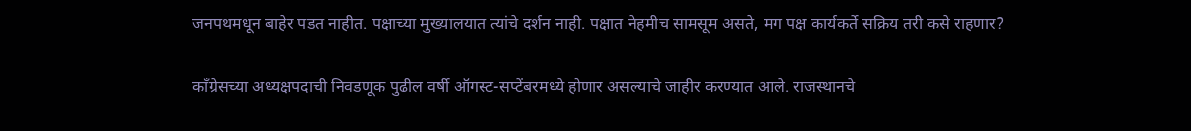जनपथमधून बाहेर पडत नाहीत. पक्षाच्या मुख्यालयात त्यांचे दर्शन नाही. पक्षात नेहमीच सामसूम असते, मग पक्ष कार्यकर्ते सक्रिय तरी कसे राहणार?

काँग्रेसच्या अध्यक्षपदाची निवडणूक पुढील वर्षी ऑगस्ट-सप्टेंबरमध्ये होणार असल्याचे जाहीर करण्यात आले. राजस्थानचे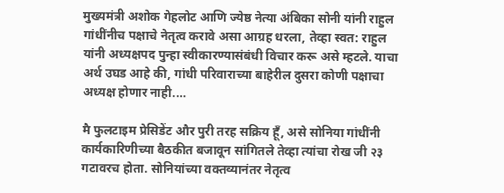मुख्यमंत्री अशोक गेहलोट आणि ज्येष्ठ नेत्या अंबिका सोनी यांनी राहुल गांधींनीच पक्षाचे नेतृत्व करावे असा आग्रह धरला, तेव्हा स्वत: राहुल यांनी अध्यक्षपद पुन्हा स्वीकारण्यासंबंधी विचार करू असे म्हटले. याचा अर्थ उघड आहे की, गांधी परिवाराच्या बाहेरील दुसरा कोणी पक्षाचा अध्यक्ष होणार नाही.…

मै फुलटाइम प्रेसिडेंट और पुरी तरह सक्रिय हूँ, असे सोनिया गांधींनी कार्यकारिणीच्या बैठकीत बजावून सांगितले तेव्हा त्यांचा रोख जी २३ गटावरच होता. सोनियांच्या वक्तव्यानंतर नेतृत्व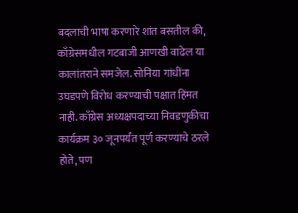बदलाची भाषा करणारे शांत बसतील की, काँग्रेसमधील गटबाजी आणखी वाढेल या कालांतराने समजेल. सोनिया गांधींना उघडपणे विरोध करण्याची पक्षात हिंमत नाही. काँग्रेस अध्यक्षपदाच्या निवडणुकीचा कार्यक्रम ३० जूनपर्यंत पूर्ण करण्याचे ठरले होते, पण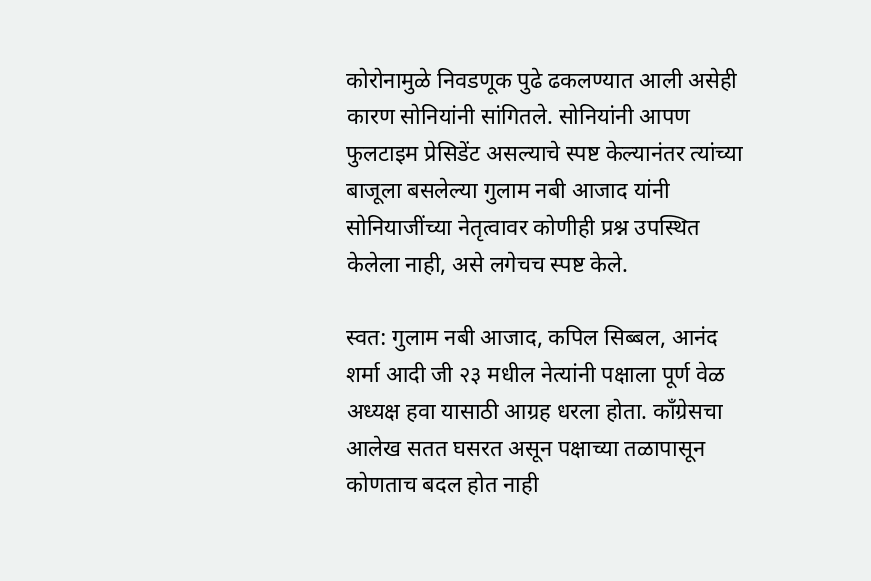कोरोनामुळे निवडणूक पुढे ढकलण्यात आली असेही कारण सोनियांनी सांगितले. सोनियांनी आपण फुलटाइम प्रेसिडेंट असल्याचे स्पष्ट केल्यानंतर त्यांच्या बाजूला बसलेल्या गुलाम नबी आजाद यांनी सोनियाजींच्या नेतृत्वावर कोणीही प्रश्न उपस्थित केलेला नाही, असे लगेचच स्पष्ट केले.

स्वत: गुलाम नबी आजाद, कपिल सिब्बल, आनंद शर्मा आदी जी २३ मधील नेत्यांनी पक्षाला पूर्ण वेळ अध्यक्ष हवा यासाठी आग्रह धरला होता. काँग्रेसचा आलेख सतत घसरत असून पक्षाच्या तळापासून कोणताच बदल होत नाही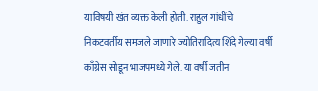याविषयी खंत व्यक्त केली होती. राहुल गांधींचे निकटवर्तीय समजले जाणारे ज्योतिरादित्य शिंदे गेल्या वर्षी काँग्रेस सोडून भाजपमध्ये गेले. या वर्षी जतीन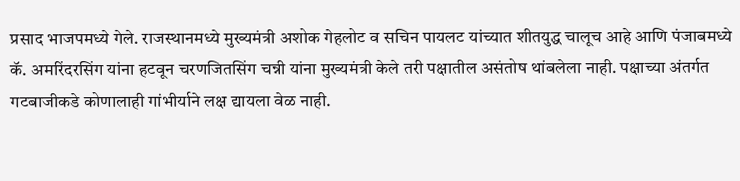प्रसाद भाजपमध्ये गेले. राजस्थानमध्ये मुख्यमंत्री अशोक गेहलोट व सचिन पायलट यांच्यात शीतयुद्ध चालूच आहे आणि पंजाबमध्ये कॅ. अमरिंदरसिंग यांना हटवून चरणजितसिंग चन्नी यांना मुख्यमंत्री केले तरी पक्षातील असंतोष थांबलेला नाही. पक्षाच्या अंतर्गत गटबाजीकडे कोणालाही गांभीर्याने लक्ष द्यायला वेळ नाही.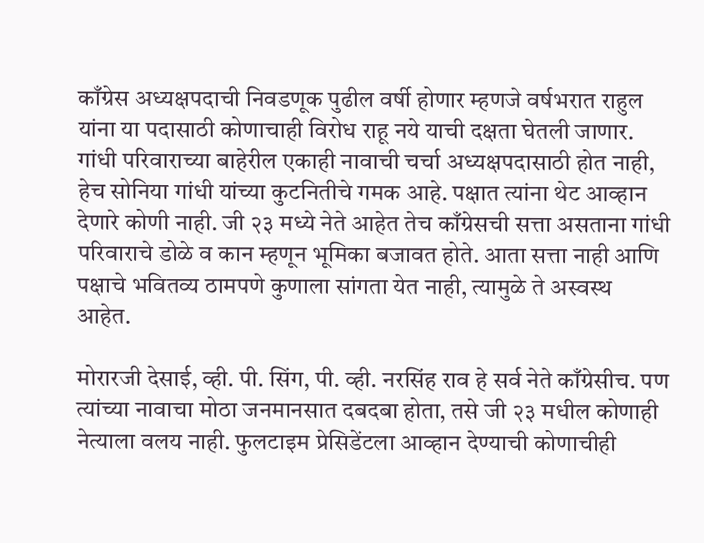काँग्रेस अध्यक्षपदाची निवडणूक पुढील वर्षी होणार म्हणजे वर्षभरात राहुल यांना या पदासाठी कोणाचाही विरोध राहू नये याची दक्षता घेतली जाणार. गांधी परिवाराच्या बाहेरील एकाही नावाची चर्चा अध्यक्षपदासाठी होत नाही, हेच सोनिया गांधी यांच्या कुटनितीचे गमक आहे. पक्षात त्यांना थेट आव्हान देणारे कोणी नाही. जी २३ मध्ये नेते आहेत तेच काँग्रेसची सत्ता असताना गांधी परिवाराचे डोळे व कान म्हणून भूमिका बजावत होते. आता सत्ता नाही आणि पक्षाचे भवितव्य ठामपणे कुणाला सांगता येत नाही, त्यामुळे ते अस्वस्थ आहेत.

मोरारजी देसाई, व्ही. पी. सिंग, पी. व्ही. नरसिंह राव हे सर्व नेते काँग्रेसीच. पण त्यांच्या नावाचा मोठा जनमानसात दबदबा होता, तसे जी २३ मधील कोणाही नेत्याला वलय नाही. फुलटाइम प्रेसिडेंटला आव्हान देण्याची कोणाचीही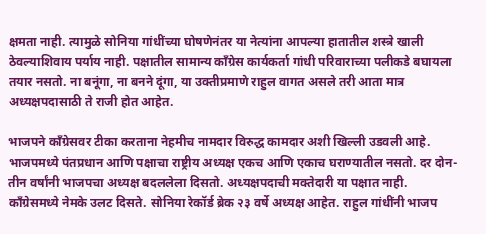क्षमता नाही. त्यामुळे सोनिया गांधींच्या घोषणेनंतर या नेत्यांना आपल्या हातातील शस्त्रे खाली ठेवल्याशिवाय पर्याय नाही. पक्षातील सामान्य काँग्रेस कार्यकर्ता गांधी परिवाराच्या पलीकडे बघायला तयार नसतो. ना बनूंगा, ना बनने दूंगा, या उक्तीप्रमाणे राहुल वागत असले तरी आता मात्र अध्यक्षपदासाठी ते राजी होत आहेत.

भाजपने काँग्रेसवर टीका करताना नेहमीच नामदार विरुद्ध कामदार अशी खिल्ली उडवली आहे. भाजपमध्ये पंतप्रधान आणि पक्षाचा राष्ट्रीय अध्यक्ष एकच आणि एकाच घराण्यातील नसतो. दर दोन- तीन वर्षांनी भाजपचा अध्यक्ष बदललेला दिसतो. अध्यक्षपदाची मक्तेदारी या पक्षात नाही. काँग्रेसमध्ये नेमके उलट दिसते. सोनिया रेकॉर्ड ब्रेक २३ वर्षे अध्यक्ष आहेत. राहुल गांधींनी भाजप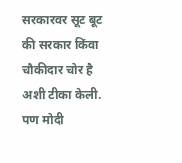सरकारवर सूट बूट की सरकार किंवा चौकीदार चोर है अशी टीका केली. पण मोदी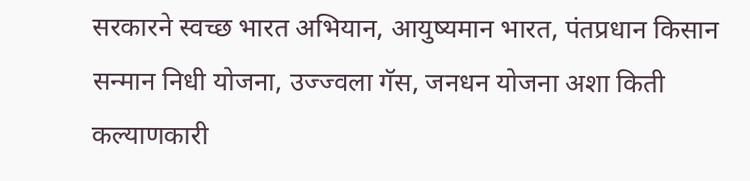सरकारने स्वच्छ भारत अभियान, आयुष्यमान भारत, पंतप्रधान किसान सन्मान निधी योजना, उज्ज्वला गॅस, जनधन योजना अशा किती कल्याणकारी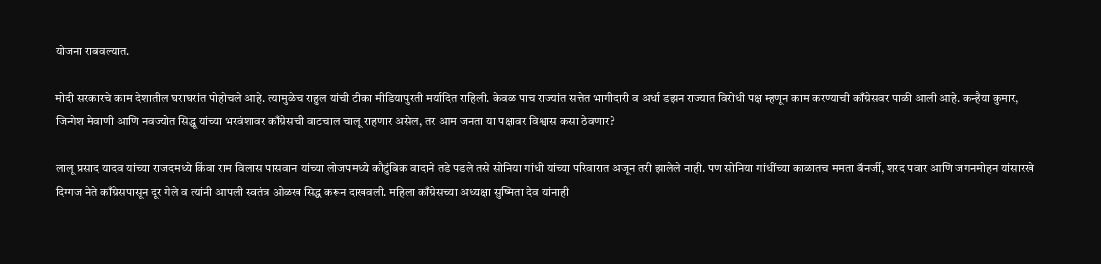योजना राबवल्यात.

मोदी सरकारचे काम देशातील घराघरांत पोहोचले आहे. त्यामुळेच राहुल यांची टीका मीडियापुरती मर्यादित राहिली. केवळ पाच राज्यांत सत्तेत भागीदारी व अर्धा डझन राज्यात विरोधी पक्ष म्हणून काम करण्याची काँग्रेसवर पाळी आली आहे. कन्हैया कुमार, जिन्गेश मेवाणी आणि नवज्योत सिद्धू यांच्या भरवंशावर काँग्रेसची वाटचाल चालू राहणार असेल, तर आम जनता या पक्षावर विश्वास कसा ठेवणार?

लालू प्रसाद यादव यांच्या राजदमध्ये किंवा राम विलास पासवान यांच्या लोजपमध्ये कौटुंबिक वादाने तडे पडले तसे सोनिया गांधी यांच्या परिवारात अजून तरी झालेले नाही. पण सोनिया गांधींच्या काळातच ममता बॅनर्जी, शरद पवार आणि जगनमोहन यांसारखे दिग्गज नेते काँग्रेसपासून दूर गेले व त्यांनी आपली स्वतंत्र ओळख सिद्ध करून दाखवली. महिला काँग्रेसच्या अध्यक्षा सुष्मिता देव यांनाही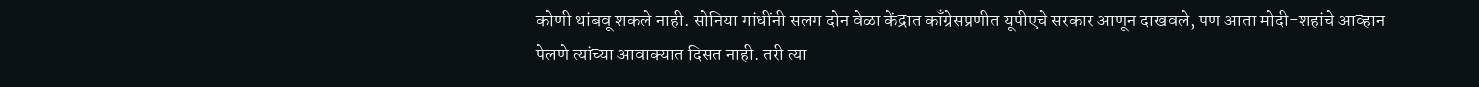कोणी थांबवू शकले नाही. सोनिया गांधींनी सलग दोन वेळा केंद्रात काँग्रेसप्रणीत यूपीएचे सरकार आणून दाखवले, पण आता मोदी-शहांचे आव्हान पेलणे त्यांच्या आवाक्यात दिसत नाही. तरी त्या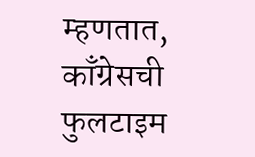म्हणतात, काँग्रेसची फुलटाइम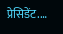प्रेसिडेंट.…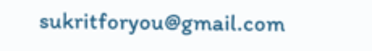sukritforyou@gmail.com